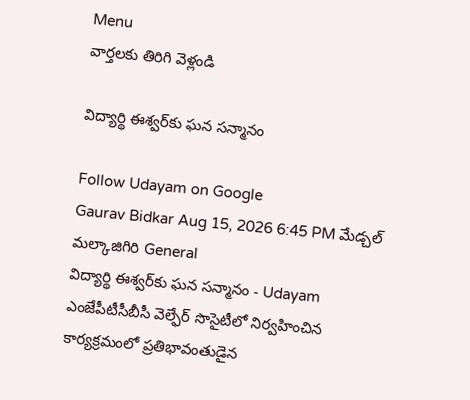Menu
వార్తలకు తిరిగి వెళ్లండి

విద్యార్థి ఈశ్వర్‌కు ఘన సన్మానం

Follow Udayam on Google
Gaurav Bidkar Aug 15, 2026 6:45 PM మేడ్చల్ మల్కాజిగిరి General
విద్యార్థి ఈశ్వర్‌కు ఘన సన్మానం - Udayam
ఎంజేపీటీసీబీసీ వెల్ఫేర్ సొసైటీలో నిర్వహించిన కార్యక్రమంలో ప్రతిభావంతుడైన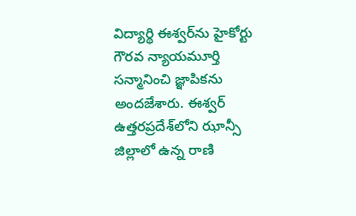విద్యార్థి ఈశ్వర్‌ను హైకోర్టు గౌరవ న్యాయమూర్తి సన్మానించి జ్ఞాపికను అందజేశారు. ఈశ్వర్ ఉత్తరప్రదేశ్‌లోని ఝాన్సీ జిల్లాలో ఉన్న రాణి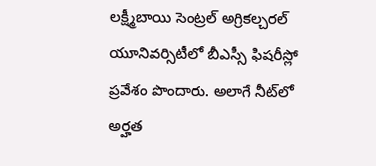లక్ష్మీబాయి సెంట్రల్ అగ్రికల్చరల్ యూనివర్సిటీలో బీఎస్సీ ఫిషరీస్లో ప్రవేశం పొందారు. అలాగే నీట్‌లో అర్హత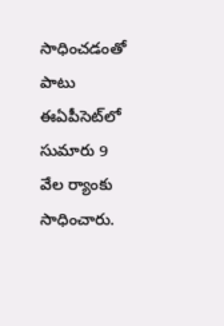సాధించడంతో పాటు ఈఏపీసెట్‌లో సుమారు 9 వేల ర్యాంకు సాధించారు.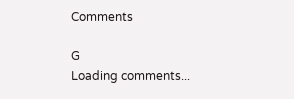Comments

G
Loading comments...